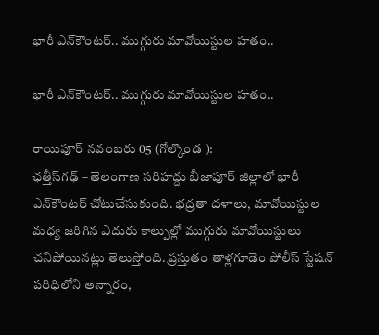భారీ ఎన్‌కౌంటర్.. ముగ్గురు మావోయిస్టుల హతం..

భారీ ఎన్‌కౌంటర్.. ముగ్గురు మావోయిస్టుల హతం..

రాయిపూర్ నవంబరు 05 (గోల్కొండ ):
ఛత్తీస్‌గఢ్‌ – తెలంగాణ సరిహద్దు బీజాపూర్ జిల్లాలో భారీ ఎన్‌కౌంటర్ చోటుచేసుకుంది. భద్రతా దళాలు, మావోయిస్టుల మధ్య జరిగిన ఎదురు కాల్పుల్లో ముగ్గురు మావోయిస్టులు చనిపోయినట్లు తెలుస్తోంది. ప్రస్తుతం తాళ్లగూడెం పోలీస్ స్టేషన్ పరిధిలోని అన్నారం,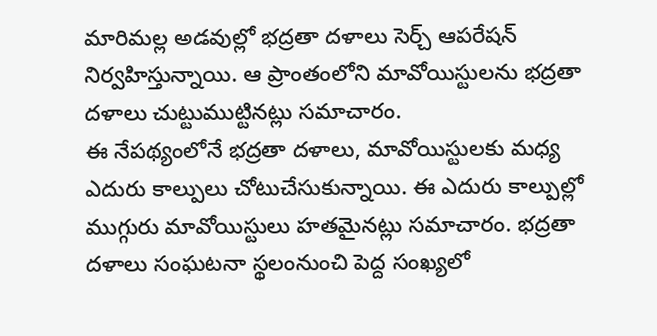మారిమల్ల అడవుల్లో భద్రతా దళాలు సెర్చ్ ఆపరేషన్ నిర్వహిస్తున్నాయి. ఆ ప్రాంతంలోని మావోయిస్టులను భద్రతా దళాలు చుట్టుముట్టినట్లు సమాచారం.
ఈ నేపథ్యంలోనే భద్రతా దళాలు, మావోయిస్టులకు మధ్య ఎదురు కాల్పులు చోటుచేసుకున్నాయి. ఈ ఎదురు కాల్పుల్లో ముగ్గురు మావోయిస్టులు హతమైనట్లు సమాచారం. భద్రతా దళాలు సంఘటనా స్థలంనుంచి పెద్ద సంఖ్యలో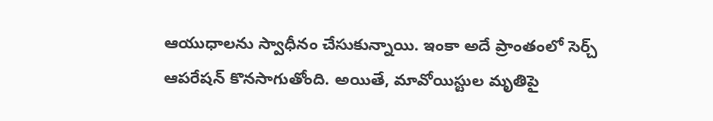ఆయుధాలను స్వాధీనం చేసుకున్నాయి. ఇంకా అదే ప్రాంతంలో సెర్చ్ ఆపరేషన్ కొనసాగుతోంది. అయితే, మావోయిస్టుల మృతిపై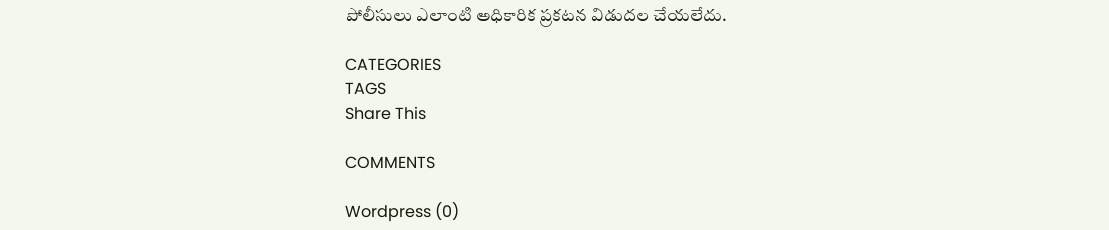పోలీసులు ఎలాంటి అధికారిక ప్రకటన విడుదల చేయలేదు.

CATEGORIES
TAGS
Share This

COMMENTS

Wordpress (0)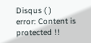Disqus ( )
error: Content is protected !!